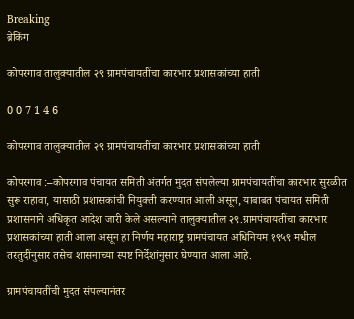Breaking
ब्रेकिंग

कोपरगाव तालुक्यातील २९ ग्रामपंचायतींचा कारभार प्रशासकांच्या हाती

0 0 7 1 4 6

कोपरगाव तालुक्यातील २९ ग्रामपंचायतींचा कारभार प्रशासकांच्या हाती

कोपरगाव :–कोपरगाव पंचायत समिती अंतर्गत मुदत संपलेल्या ग्रामपंचायतींचा कारभार सुरळीत सुरू राहावा, यासाठी प्रशासकांची नियुक्ती करण्यात आली असून, याबाबत पंचायत समिती प्रशासनाने अधिकृत आदेश जारी केले असल्याने तालुक्यातील २९.ग्रामपंचायतींचा कारभार प्रशासकांच्या हाती आला असून हा निर्णय महाराष्ट्र ग्रामपंचायत अधिनियम १९५९ मधील तरतुदींनुसार तसेच शासनाच्या स्पष्ट निर्देशांनुसार घेण्यात आला आहे.

ग्रामपंचायतींची मुदत संपल्यानंतर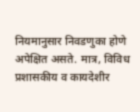नियमानुसार निवडणुका होणे अपेक्षित असते. मात्र, विविध प्रशासकीय व कायदेशीर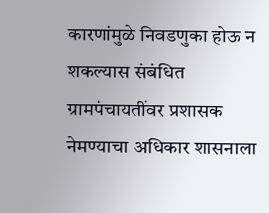कारणांमुळे निवडणुका होऊ न शकल्यास संबंधित ग्रामपंचायतींवर प्रशासक नेमण्याचा अधिकार शासनाला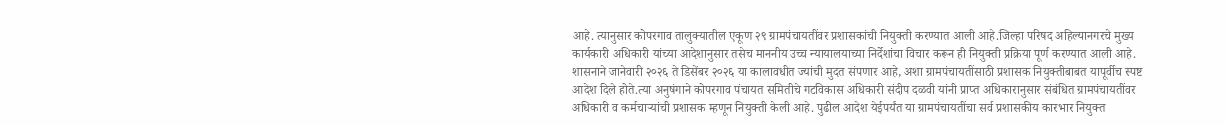आहे. त्यानुसार कोपरगाव तालुक्यातील एकूण २९ ग्रामपंचायतींवर प्रशासकांची नियुक्ती करण्यात आली आहे.जिल्हा परिषद अहिल्यानगरचे मुख्य कार्यकारी अधिकारी यांच्या आदेशानुसार तसेच माननीय उच्च न्यायालयाच्या निर्देशांचा विचार करून ही नियुक्ती प्रक्रिया पूर्ण करण्यात आली आहे. शासनाने जानेवारी २०२६ ते डिसेंबर २०२६ या कालावधीत ज्यांची मुदत संपणार आहे, अशा ग्रामपंचायतींसाठी प्रशासक नियुक्तीबाबत यापूर्वीच स्पष्ट आदेश दिले होते.त्या अनुषंगाने कोपरगाव पंचायत समितीचे गटविकास अधिकारी संदीप दळवी यांनी प्राप्त अधिकारानुसार संबंधित ग्रामपंचायतींवर अधिकारी व कर्मचाऱ्यांची प्रशासक म्हणून नियुक्ती केली आहे. पुढील आदेश येईपर्यंत या ग्रामपंचायतींचा सर्व प्रशासकीय कारभार नियुक्त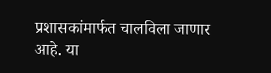प्रशासकांमार्फत चालविला जाणार आहे. या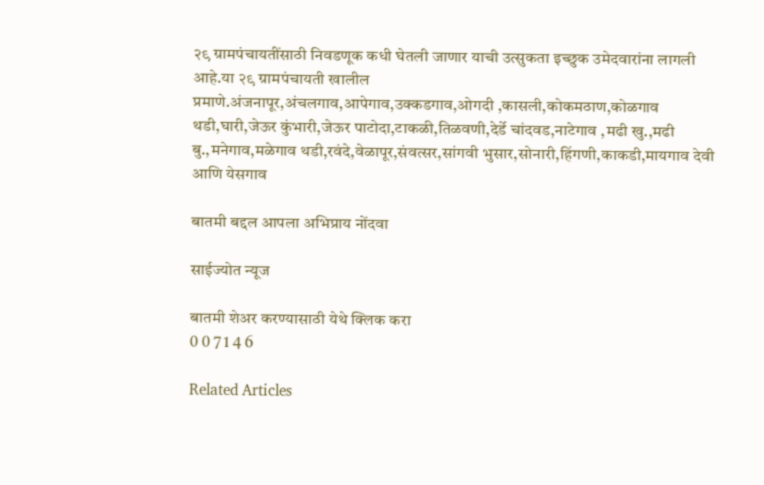२९ ग्रामपंचायतींसाठी निवडणूक कधी घेतली जाणार याची उत्सुकता इच्छुक उमेदवारांना लागली आहे.या २९ ग्रामपंचायती खालील
प्रमाणे.अंजनापूर,अंचलगाव,आपेगाव,उक्कडगाव,ओगदी ,कासली,कोकमठाण,कोळगाव थडी,घारी,जेऊर कुंभारी,जेऊर पाटोदा,टाकळी,तिळवणी,देर्डे चांदवड,नाटेगाव ,मढी खु.,मढी बु.,मनेगाव,मळेगाव थडी,रवंदे,वेळापूर,संवत्सर,सांगवी भुसार,सोनारी,हिंगणी,काकडी,मायगाव देवी आणि येसगाव

बातमी बद्दल आपला अभिप्राय नोंदवा

साईज्योत न्यूज

बातमी शेअर करण्यासाठी येथे क्लिक करा
0 0 7 1 4 6

Related Articles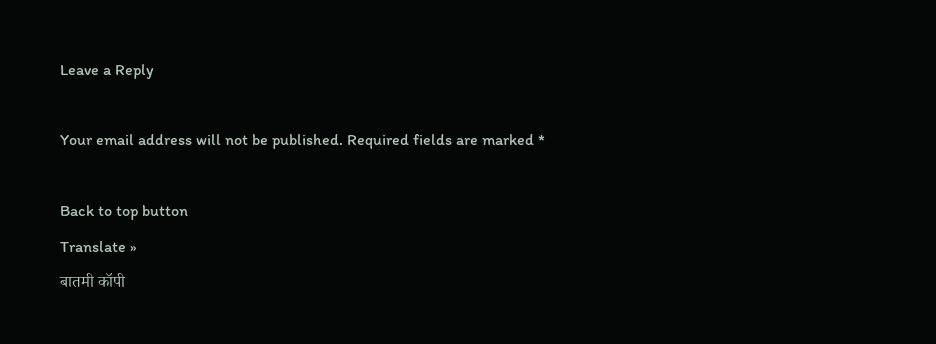Leave a Reply

Your email address will not be published. Required fields are marked *

Back to top button
Translate »
बातमी कॉपी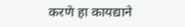करणे हा कायद्याने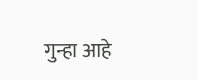गुन्हा आहे